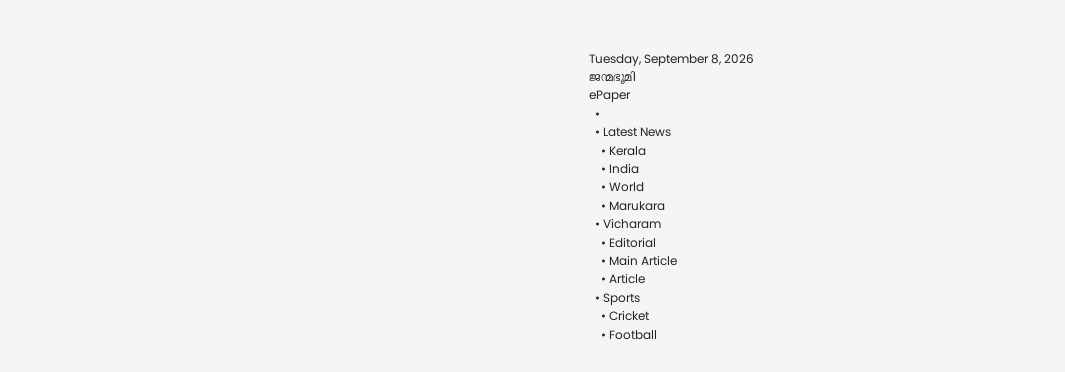Tuesday, September 8, 2026
ജന്മഭൂമി
ePaper
  •
  • Latest News
    • Kerala
    • India
    • World
    • Marukara
  • Vicharam
    • Editorial
    • Main Article
    • Article
  • Sports
    • Cricket
    • Football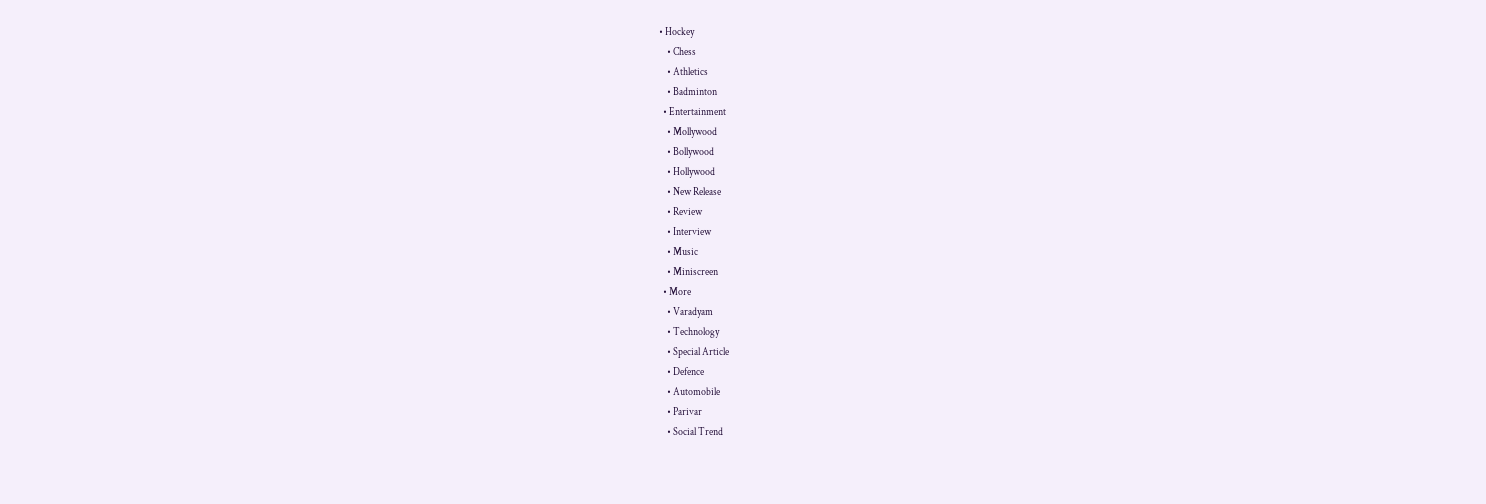• Hockey
    • Chess
    • Athletics
    • Badminton
  • Entertainment
    • Mollywood
    • Bollywood
    • Hollywood
    • New Release
    • Review
    • Interview
    • Music
    • Miniscreen
  • More
    • Varadyam
    • Technology
    • Special Article
    • Defence
    • Automobile
    • Parivar
    • Social Trend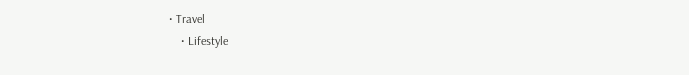• Travel
    • Lifestyle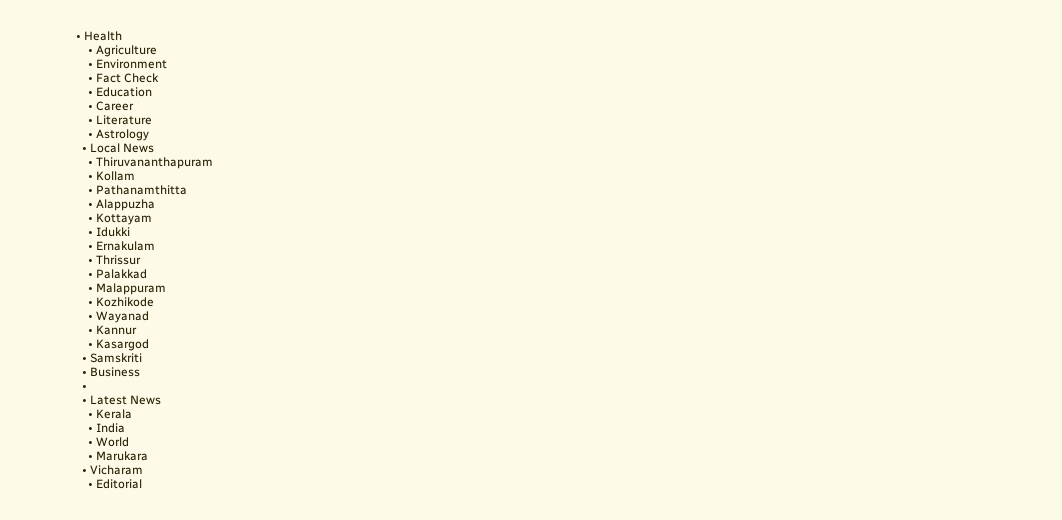• Health
    • Agriculture
    • Environment
    • Fact Check
    • Education
    • Career
    • Literature
    • Astrology
  • Local News
    • Thiruvananthapuram
    • Kollam
    • Pathanamthitta
    • Alappuzha
    • Kottayam
    • Idukki
    • Ernakulam
    • Thrissur
    • Palakkad
    • Malappuram
    • Kozhikode
    • Wayanad
    • Kannur
    • Kasargod
  • Samskriti
  • Business
  •
  • Latest News
    • Kerala
    • India
    • World
    • Marukara
  • Vicharam
    • Editorial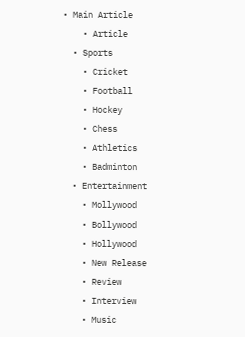• Main Article
    • Article
  • Sports
    • Cricket
    • Football
    • Hockey
    • Chess
    • Athletics
    • Badminton
  • Entertainment
    • Mollywood
    • Bollywood
    • Hollywood
    • New Release
    • Review
    • Interview
    • Music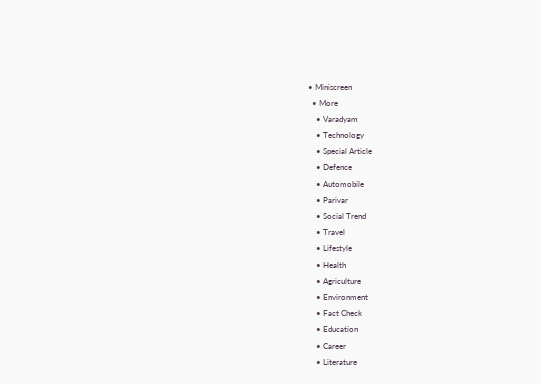• Miniscreen
  • More
    • Varadyam
    • Technology
    • Special Article
    • Defence
    • Automobile
    • Parivar
    • Social Trend
    • Travel
    • Lifestyle
    • Health
    • Agriculture
    • Environment
    • Fact Check
    • Education
    • Career
    • Literature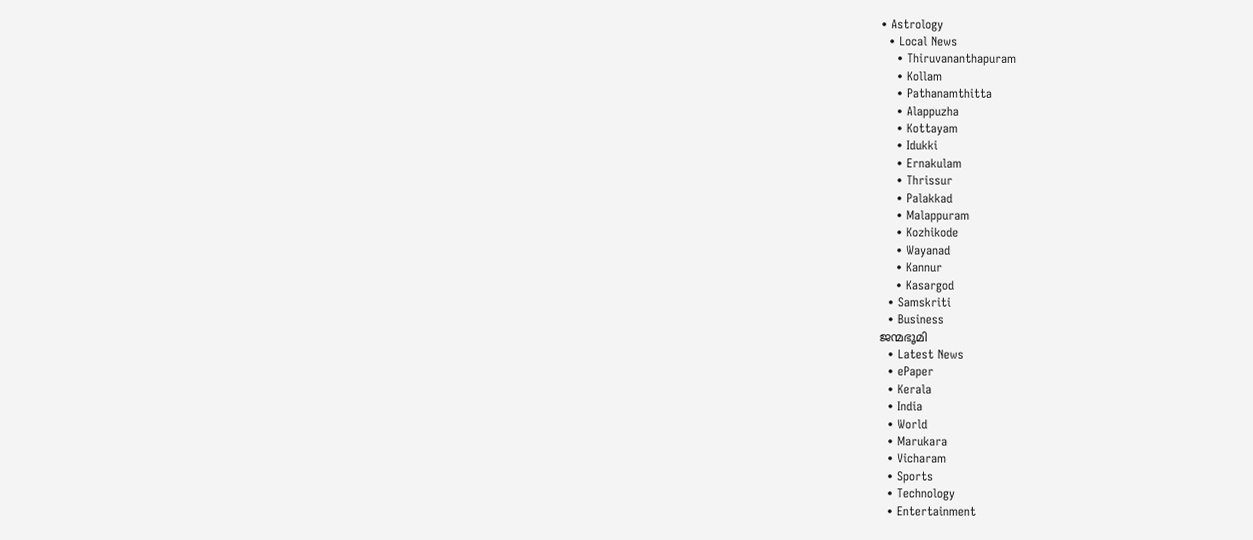• Astrology
  • Local News
    • Thiruvananthapuram
    • Kollam
    • Pathanamthitta
    • Alappuzha
    • Kottayam
    • Idukki
    • Ernakulam
    • Thrissur
    • Palakkad
    • Malappuram
    • Kozhikode
    • Wayanad
    • Kannur
    • Kasargod
  • Samskriti
  • Business
ജന്മഭൂമി
  • Latest News
  • ePaper
  • Kerala
  • India
  • World
  • Marukara
  • Vicharam
  • Sports
  • Technology
  • Entertainment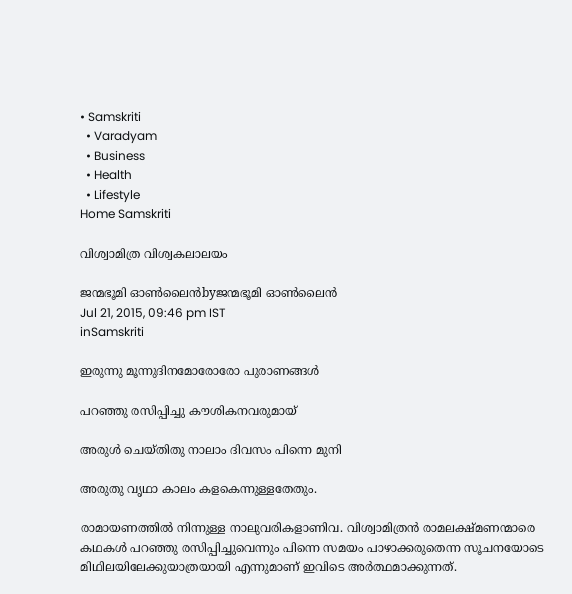• Samskriti
  • Varadyam
  • Business
  • Health
  • Lifestyle
Home Samskriti

വിശ്വാമിത്ര വിശ്വകലാലയം

ജന്മഭൂമി ഓണ്‍ലൈന്‍byജന്മഭൂമി ഓണ്‍ലൈന്‍
Jul 21, 2015, 09:46 pm IST
inSamskriti

ഇരുന്നു മൂന്നുദിനമോരോരോ പുരാണങ്ങള്‍

പറഞ്ഞു രസിപ്പിച്ചു കൗശികനവരുമായ്

അരുള്‍ ചെയ്തിതു നാലാം ദിവസം പിന്നെ മുനി

അരുതു വൃഥാ കാലം കളകെന്നുള്ളതേതും.

രാമായണത്തില്‍ നിന്നുള്ള നാലുവരികളാണിവ. വിശ്വാമിത്രന്‍ രാമലക്ഷ്മണന്മാരെ കഥകള്‍ പറഞ്ഞു രസിപ്പിച്ചുവെന്നും പിന്നെ സമയം പാഴാക്കരുതെന്ന സൂചനയോടെ മിഥിലയിലേക്കുയാത്രയായി എന്നുമാണ് ഇവിടെ അര്‍ത്ഥമാക്കുന്നത്.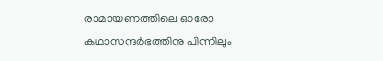രാമായണത്തിലെ ഓരോ കഥാസന്ദര്‍ഭത്തിനു പിന്നിലും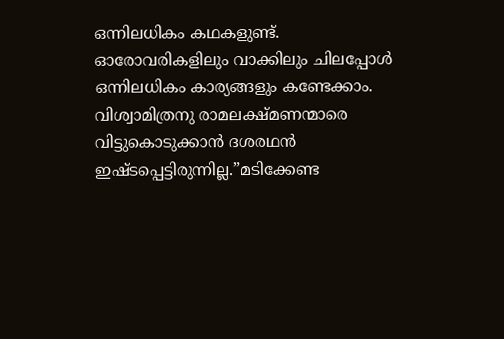ഒന്നിലധികം കഥകളുണ്ട്. ഓരോവരികളിലും വാക്കിലും ചിലപ്പോള്‍ ഒന്നിലധികം കാര്യങ്ങളും കണ്ടേക്കാം. വിശ്വാമിത്രനു രാമലക്ഷ്മണന്മാരെ വിട്ടുകൊടുക്കാന്‍ ദശരഥന്‍ ഇഷ്ടപ്പെട്ടിരുന്നില്ല.”മടിക്കേണ്ട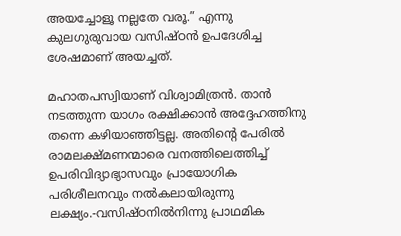അയച്ചോളൂ നല്ലതേ വരൂ.” എന്നു കുലഗുരുവായ വസിഷ്ഠന്‍ ഉപദേശിച്ച ശേഷമാണ് അയച്ചത്.

മഹാതപസ്വിയാണ് വിശ്വാമിത്രന്‍. താന്‍ നടത്തുന്ന യാഗം രക്ഷിക്കാന്‍ അദ്ദേഹത്തിനു തന്നെ കഴിയാഞ്ഞിട്ടല്ല. അതിന്റെ പേരില്‍ രാമലക്ഷ്മണന്മാരെ വനത്തിലെത്തിച്ച് ഉപരിവിദ്യാഭ്യാസവും പ്രായോഗിക പരിശീലനവും നല്‍കലായിരുന്നു ലക്ഷ്യം.-വസിഷ്ഠനില്‍നിന്നു പ്രാഥമിക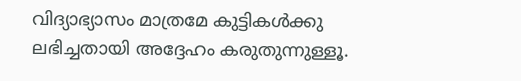വിദ്യാഭ്യാസം മാത്രമേ കുട്ടികള്‍ക്കു ലഭിച്ചതായി അദ്ദേഹം കരുതുന്നുള്ളൂ.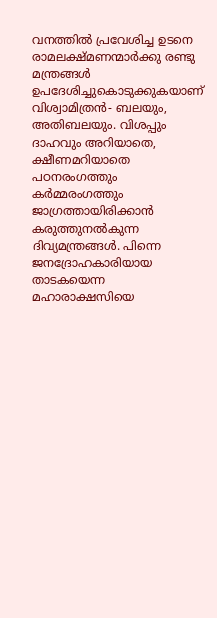വനത്തില്‍ പ്രവേശിച്ച ഉടനെ രാമലക്ഷ്മണന്മാര്‍ക്കു രണ്ടു മന്ത്രങ്ങള്‍ ഉപദേശിച്ചുകൊടുക്കുകയാണ് വിശ്വാമിത്രന്‍- ബലയും, അതിബലയും. വിശപ്പും ദാഹവും അറിയാതെ, ക്ഷീണമറിയാതെ പഠനരംഗത്തും കര്‍മ്മരംഗത്തും ജാഗ്രത്തായിരിക്കാന്‍ കരുത്തുനല്‍കുന്ന ദിവ്യമന്ത്രങ്ങള്‍. പിന്നെ ജനദ്രോഹകാരിയായ താടകയെന്ന മഹാരാക്ഷസിയെ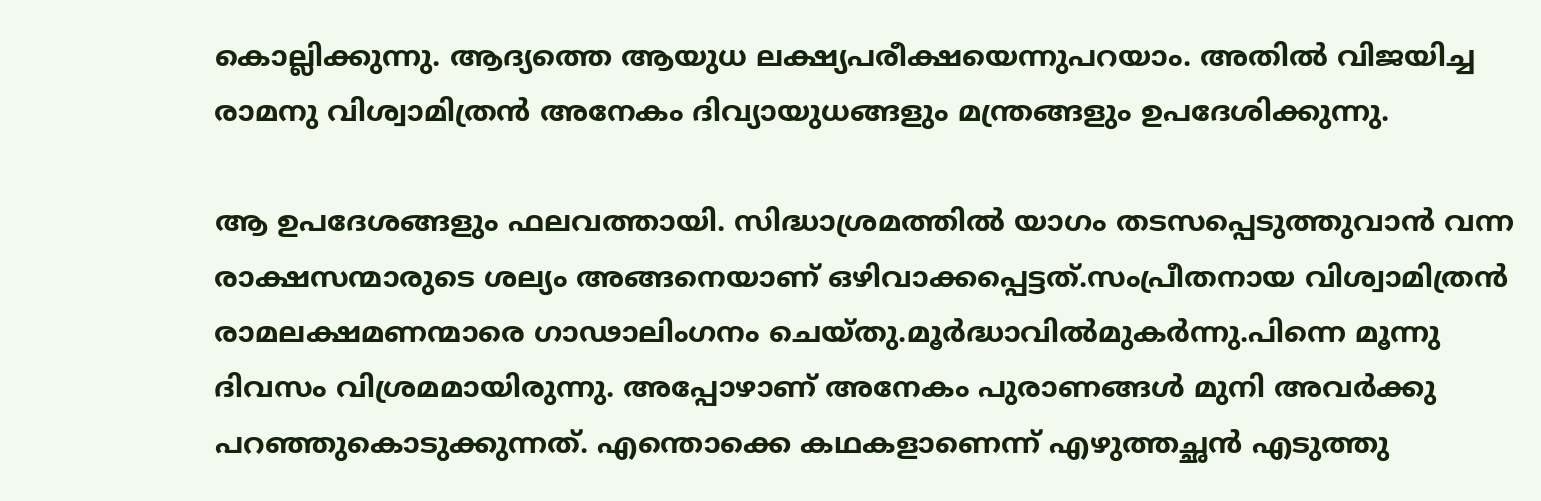കൊല്ലിക്കുന്നു. ആദ്യത്തെ ആയുധ ലക്ഷ്യപരീക്ഷയെന്നുപറയാം. അതില്‍ വിജയിച്ച രാമനു വിശ്വാമിത്രന്‍ അനേകം ദിവ്യായുധങ്ങളും മന്ത്രങ്ങളും ഉപദേശിക്കുന്നു.

ആ ഉപദേശങ്ങളും ഫലവത്തായി. സിദ്ധാശ്രമത്തില്‍ യാഗം തടസപ്പെടുത്തുവാന്‍ വന്ന രാക്ഷസന്മാരുടെ ശല്യം അങ്ങനെയാണ് ഒഴിവാക്കപ്പെട്ടത്.സംപ്രീതനായ വിശ്വാമിത്രന്‍ രാമലക്ഷമണന്മാരെ ഗാഢാലിംഗനം ചെയ്തു.മൂര്‍ദ്ധാവില്‍മുകര്‍ന്നു.പിന്നെ മൂന്നു ദിവസം വിശ്രമമായിരുന്നു. അപ്പോഴാണ് അനേകം പുരാണങ്ങള്‍ മുനി അവര്‍ക്കു പറഞ്ഞുകൊടുക്കുന്നത്. എന്തൊക്കെ കഥകളാണെന്ന് എഴുത്തച്ഛന്‍ എടുത്തു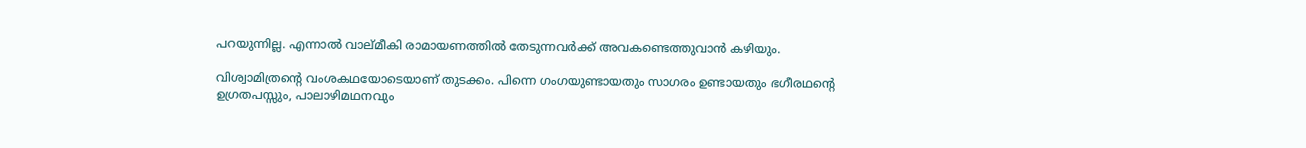പറയുന്നില്ല. എന്നാല്‍ വാല്മീകി രാമായണത്തില്‍ തേടുന്നവര്‍ക്ക് അവകണ്ടെത്തുവാന്‍ കഴിയും.

വിശ്വാമിത്രന്റെ വംശകഥയോടെയാണ് തുടക്കം. പിന്നെ ഗംഗയുണ്ടായതും സാഗരം ഉണ്ടായതും ഭഗീരഥന്റെ ഉഗ്രതപസ്സും, പാലാഴിമഥനവും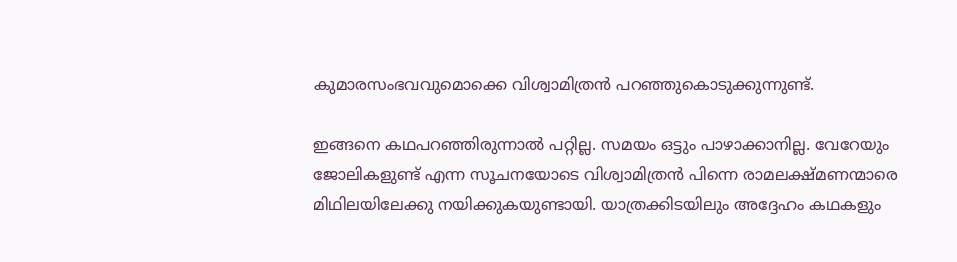കുമാരസംഭവവുമൊക്കെ വിശ്വാമിത്രന്‍ പറഞ്ഞുകൊടുക്കുന്നുണ്ട്.

ഇങ്ങനെ കഥപറഞ്ഞിരുന്നാല്‍ പറ്റില്ല. സമയം ഒട്ടും പാഴാക്കാനില്ല. വേറേയും ജോലികളുണ്ട് എന്ന സൂചനയോടെ വിശ്വാമിത്രന്‍ പിന്നെ രാമലക്ഷ്മണന്മാരെ മിഥിലയിലേക്കു നയിക്കുകയുണ്ടായി. യാത്രക്കിടയിലും അദ്ദേഹം കഥകളും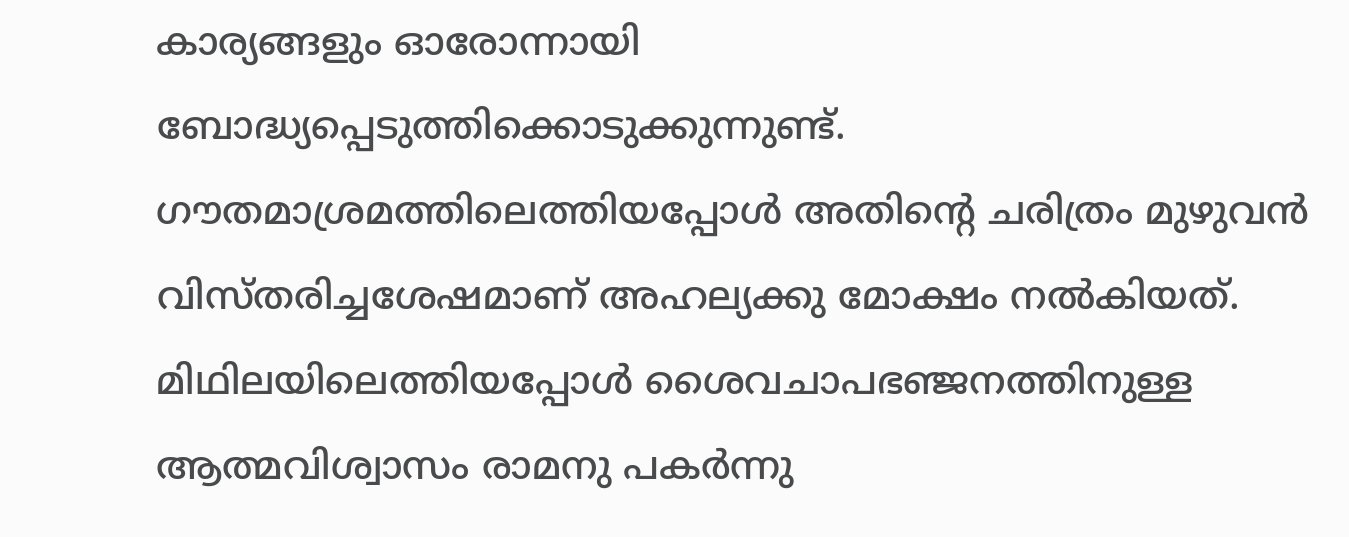കാര്യങ്ങളും ഓരോന്നായി ബോദ്ധ്യപ്പെടുത്തിക്കൊടുക്കുന്നുണ്ട്. ഗൗതമാശ്രമത്തിലെത്തിയപ്പോള്‍ അതിന്റെ ചരിത്രം മുഴുവന്‍ വിസ്തരിച്ചശേഷമാണ് അഹല്യക്കു മോക്ഷം നല്‍കിയത്. മിഥിലയിലെത്തിയപ്പോള്‍ ശൈവചാപഭഞ്ജനത്തിനുള്ള ആത്മവിശ്വാസം രാമനു പകര്‍ന്നു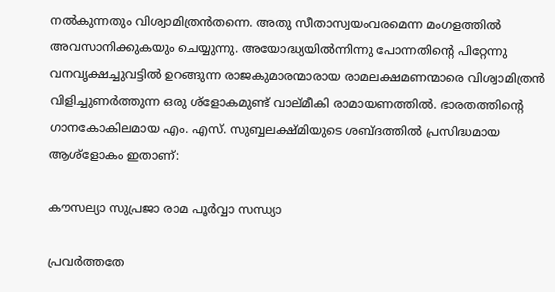നല്‍കുന്നതും വിശ്വാമിത്രന്‍തന്നെ. അതു സീതാസ്വയംവരമെന്ന മംഗളത്തില്‍ അവസാനിക്കുകയും ചെയ്യുന്നു. അയോദ്ധ്യയില്‍ന്നിന്നു പോന്നതിന്റെ പിറ്റേന്നു വനവൃക്ഷച്ചുവട്ടില്‍ ഉറങ്ങുന്ന രാജകുമാരന്മാരായ രാമലക്ഷമണന്മാരെ വിശ്വാമിത്രന്‍ വിളിച്ചുണര്‍ത്തുന്ന ഒരു ശ്‌ളോകമുണ്ട് വാല്മീകി രാമായണത്തില്‍. ഭാരതത്തിന്റെ ഗാനകോകിലമായ എം. എസ്. സുബ്ബലക്ഷ്മിയുടെ ശബ്ദത്തില്‍ പ്രസിദ്ധമായ ആശ്‌ളോകം ഇതാണ്:

കൗസല്യാ സുപ്രജാ രാമ പൂര്‍വ്വാ സന്ധ്യാ

പ്രവര്‍ത്തതേ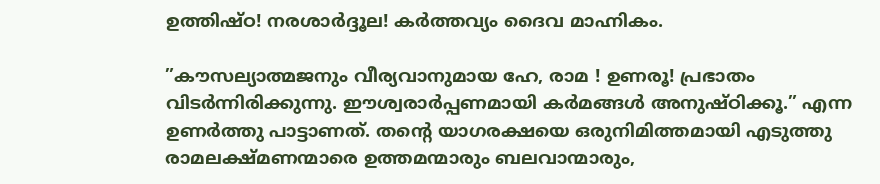ഉത്തിഷ്ഠ! നരശാര്‍ദ്ദൂല! കര്‍ത്തവ്യം ദൈവ മാഹ്നികം.

”കൗസല്യാത്മജനും വീര്യവാനുമായ ഹേ, രാമ ! ഉണരൂ! പ്രഭാതം വിടര്‍ന്നിരിക്കുന്നു. ഈശ്വരാര്‍പ്പണമായി കര്‍മങ്ങള്‍ അനുഷ്ഠിക്കൂ.” എന്ന ഉണര്‍ത്തു പാട്ടാണത്. തന്റെ യാഗരക്ഷയെ ഒരുനിമിത്തമായി എടുത്തു രാമലക്ഷ്മണന്മാരെ ഉത്തമന്മാരും ബലവാന്മാരും,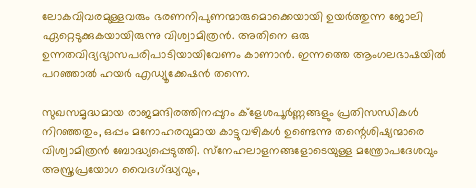ലോകവിവരമുള്ളവരും ഭരണനിപുണന്മാരുമൊക്കെയായി ഉയര്‍ത്തുന്ന ജോലി ഏറ്റെടുക്കുകയായിരുന്നു വിശ്വാമിത്രന്‍. അതിനെ ഒരു ഉന്നതവിദ്യഭ്യാസപരിപാടിയായിവേണം കാണാന്‍. ഇന്നത്തെ ആംഗലഭാഷയില്‍ പറഞ്ഞാല്‍ ഹയര്‍ എഡ്യൂക്കേഷന്‍ തന്നെ.

സുഖസമൃദ്ധമായ രാജമന്ദിരത്തിനപ്പുറം ക്‌ളേശപൂര്‍ണ്ണങ്ങളും പ്രതിസന്ധികള്‍ നിറഞ്ഞതും, ഒപ്പം മനോഹരവുമായ കാട്ടുവഴികള്‍ ഉണ്ടെന്നു തന്റെശിഷ്യന്മാരെ വിശ്വാമിത്രന്‍ ബോദ്ധ്യപ്പെടുത്തി. സ്‌നേഹലാളനങ്ങളോടെയുള്ള മന്ത്രോപദേശവും അസ്ത്രപ്രയോഗ വൈദഗ്‌ദ്ധ്യവും,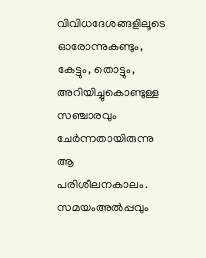വിവിധദേശങ്ങളിലൂടെ ഓരോന്നുകണ്ടും, കേട്ടും, തൊട്ടും, അറിയിച്ചുകൊണ്ടുള്ള സഞ്ചാരവും ചേര്‍ന്നതായിരുന്നു ആ പരിശീലനകാലം. സമയംഅല്‍പ്പവും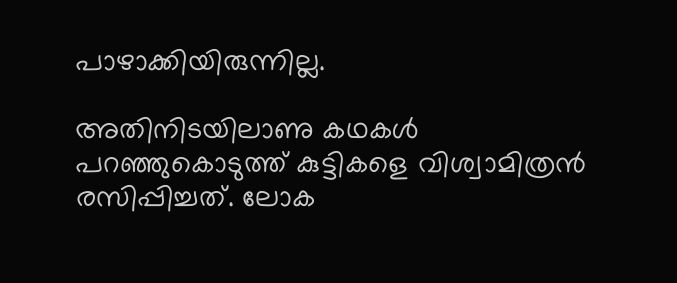പാഴാക്കിയിരുന്നില്ല.

അതിനിടയിലാണു കഥകള്‍ പറഞ്ഞുകൊടുത്ത് കുട്ടികളെ വിശ്വാമിത്രന്‍ രസിപ്പിച്ചത്. ലോക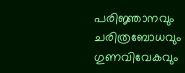പരിജ്ഞാനവും ചരിത്രബോധവും ഗുണവിവേകവും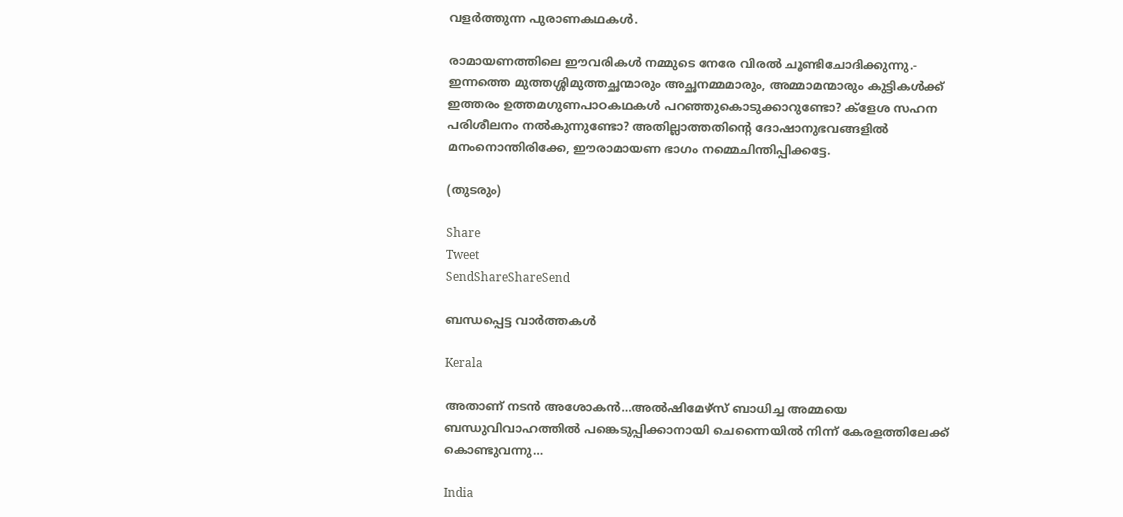വളര്‍ത്തുന്ന പുരാണകഥകള്‍.

രാമായണത്തിലെ ഈവരികള്‍ നമ്മുടെ നേരേ വിരല്‍ ചൂണ്ടിചോദിക്കുന്നു.- ഇന്നത്തെ മുത്തശ്ശിമുത്തച്ഛന്മാരും അച്ഛനമ്മമാരും, അമ്മാമന്മാരും കുട്ടികള്‍ക്ക് ഇത്തരം ഉത്തമഗുണപാഠകഥകള്‍ പറഞ്ഞുകൊടുക്കാറുണ്ടോ? ക്‌ളേശ സഹന പരിശീലനം നല്‍കുന്നുണ്ടോ? അതില്ലാത്തതിന്റെ ദോഷാനുഭവങ്ങളില്‍ മനംനൊന്തിരിക്കേ, ഈരാമായണ ഭാഗം നമ്മെചിന്തിപ്പിക്കട്ടേ.

(തുടരും)

Share
Tweet
SendShareShareSend

ബന്ധപ്പെട്ട വാര്‍ത്തകള്‍

Kerala

അതാണ് നടന്‍ അശോകന്‍…അൽഷിമേഴ്‌സ് ബാധിച്ച അമ്മയെ ബന്ധുവിവാഹത്തിൽ പങ്കെടുപ്പിക്കാനായി ചെന്നൈയിൽ നിന്ന് കേരളത്തിലേക്ക് കൊണ്ടുവന്നു…

India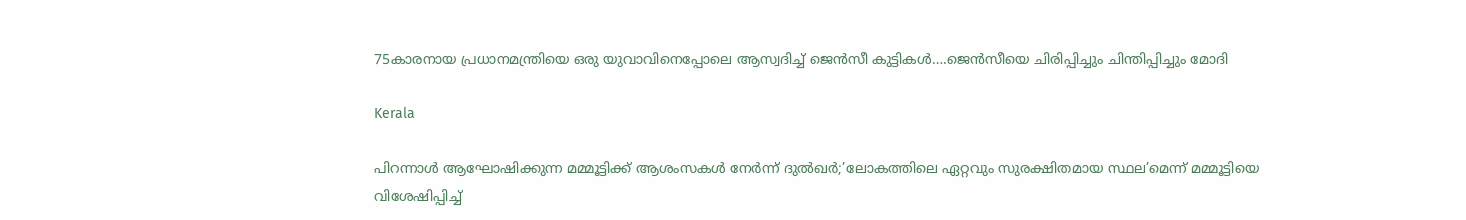75കാരനായ പ്രധാനമന്ത്രിയെ ഒരു യുവാവിനെപ്പോലെ ആസ്വദിച്ച് ജെന്‍സീ കുട്ടികള്‍….ജെന്‍സീയെ ചിരിപ്പിച്ചും ചിന്തിപ്പിച്ചും മോദി

Kerala

പിറന്നാൾ ആഘോഷിക്കുന്ന മമ്മൂട്ടിക്ക് ആശംസകൾ നേർന്ന് ദുൽഖർ;’ലോകത്തിലെ ഏറ്റവും സുരക്ഷിതമായ സ്ഥല’മെന്ന് മമ്മൂട്ടിയെ വിശേഷിപ്പിച്ച്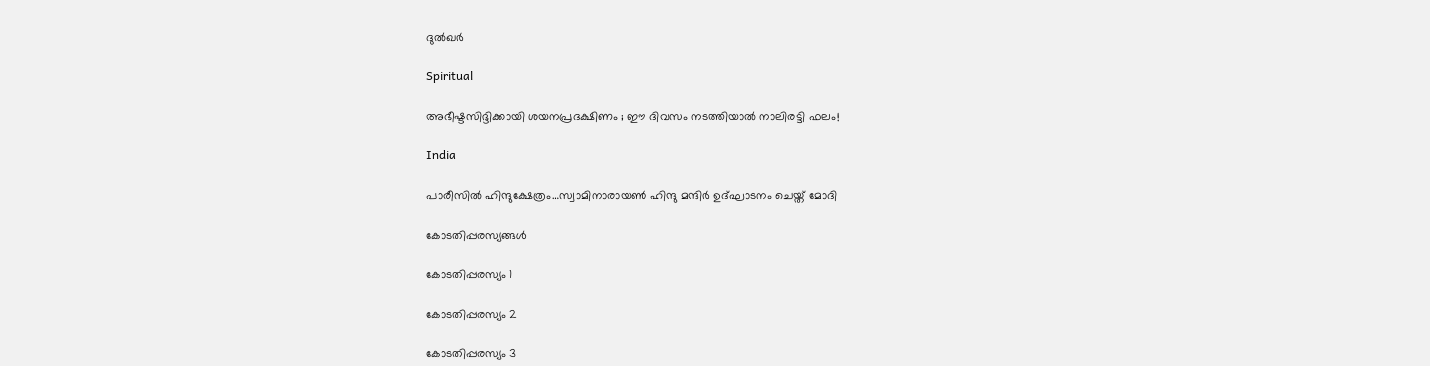ദുല്‍ഖര്‍

Spiritual

അഭീഷ്ടസിദ്ദിക്കായി ശയനപ്രദക്ഷിണം ; ഈ ദിവസം നടത്തിയാൽ നാലിരട്ടി ഫലം!

India

പാരീസില്‍ ഹിന്ദുക്ഷേത്രം…സ്വാമിനാരായണ്‍ ഹിന്ദു മന്ദിര്‍ ഉദ്ഘാടനം ചെയ്ത് മോദി

കോടതിപ്പരസ്യങ്ങള്‍

കോടതിപ്പരസ്യം 1

കോടതിപ്പരസ്യം 2

കോടതിപ്പരസ്യം 3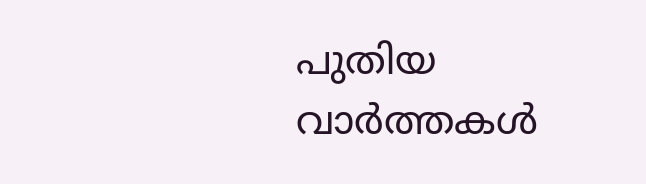പുതിയ വാര്‍ത്തകള്‍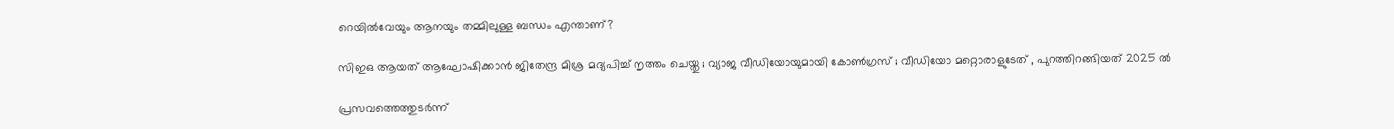റെയിൽവേയും ആനയും തമ്മിലുള്ള ബന്ധം എന്താണ്?

സിഇഒ ആയത് ആഘോഷിക്കാൻ ജിതേന്ദ്ര മിശ്ര മദ്യപിച്ച് നൃത്തം ചെയ്തു ; വ്യാജ വീഡിയോയുമായി കോൺഗ്രസ് ; വീഡിയോ മറ്റൊരാളുടേത് , പുറത്തിറങ്ങിയത് 2025 ൽ

പ്രസവത്തെത്തുടര്‍ന്ന്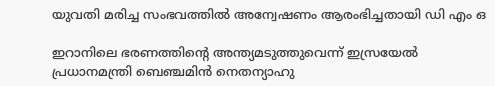യുവതി മരിച്ച സംഭവത്തില്‍ അന്വേഷണം ആരംഭിച്ചതായി ഡി എം ഒ

ഇറാനിലെ ഭരണത്തിന്റെ അന്ത്യമടുത്തുവെന്ന് ഇസ്രയേല്‍ പ്രധാനമന്ത്രി ബെഞ്ചമിന്‍ നെതന്യാഹു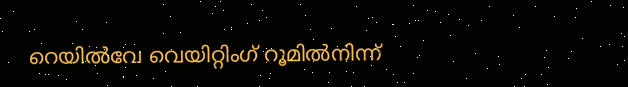റെയില്‍വേ വെയിറ്റിംഗ് റൂമില്‍നിന്ന്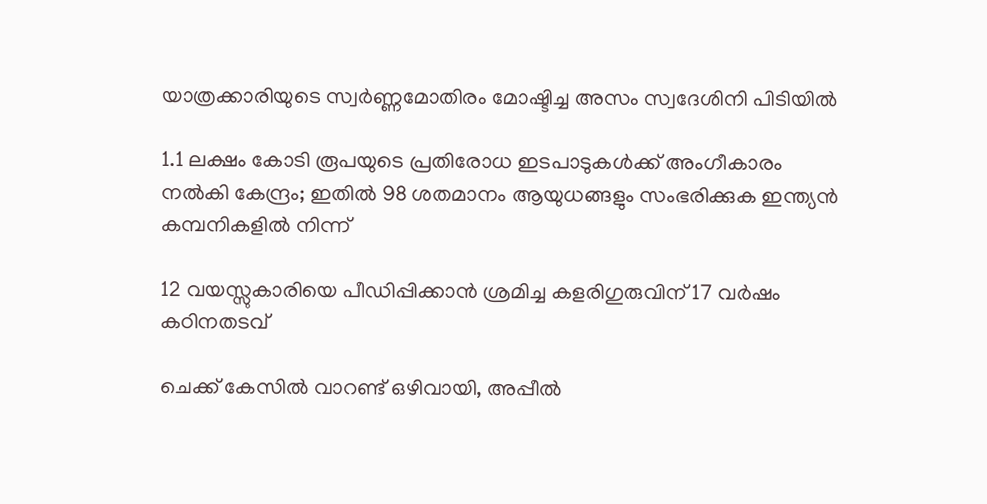യാത്രക്കാരിയുടെ സ്വര്‍ണ്ണമോതിരം മോഷ്ടിച്ച അസം സ്വദേശിനി പിടിയില്‍

1.1 ലക്ഷം കോടി രൂപയുടെ പ്രതിരോധ ഇടപാടുകൾക്ക് അംഗീകാരം നൽകി കേന്ദ്രം; ഇതില്‍ 98 ശതമാനം ആയുധങ്ങളും സംഭരിക്കുക ഇന്ത്യന്‍ കമ്പനികളില്‍ നിന്ന്

12 വയസ്സുകാരിയെ പീഡിപ്പിക്കാന്‍ ശ്രമിച്ച കളരിഗുരുവിന് 17 വര്‍ഷം കഠിനതടവ്

ചെക്ക് കേസില്‍ വാറണ്ട് ഒഴിവായി, അപ്പീല്‍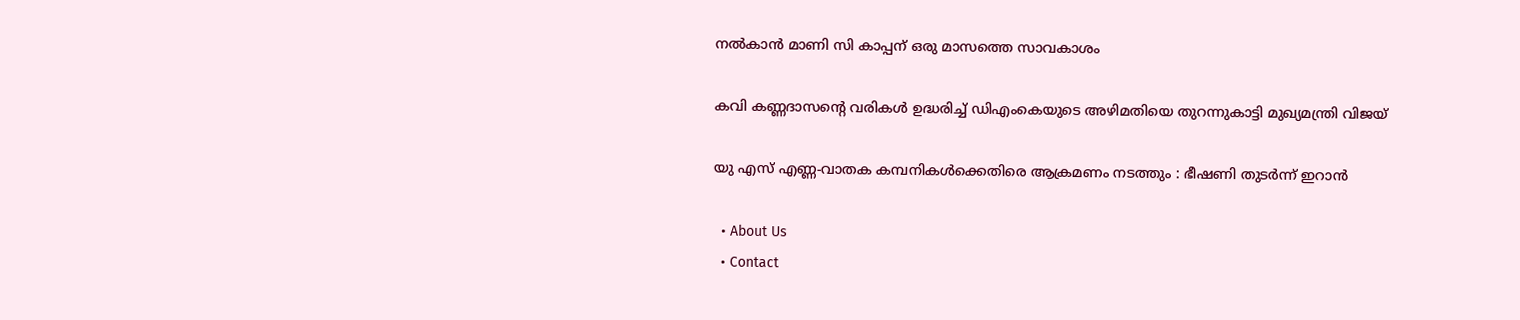നല്‍കാന്‍ മാണി സി കാപ്പന് ഒരു മാസത്തെ സാവകാശം

കവി കണ്ണദാസന്റെ വരികള്‍ ഉദ്ധരിച്ച് ഡിഎംകെയുടെ അഴിമതിയെ തുറന്നുകാട്ടി മുഖ്യമന്ത്രി വിജയ്

യു എസ് എണ്ണ-വാതക കമ്പനികള്‍ക്കെതിരെ ആക്രമണം നടത്തും : ഭീഷണി തുടർന്ന് ഇറാൻ

  • About Us
  • Contact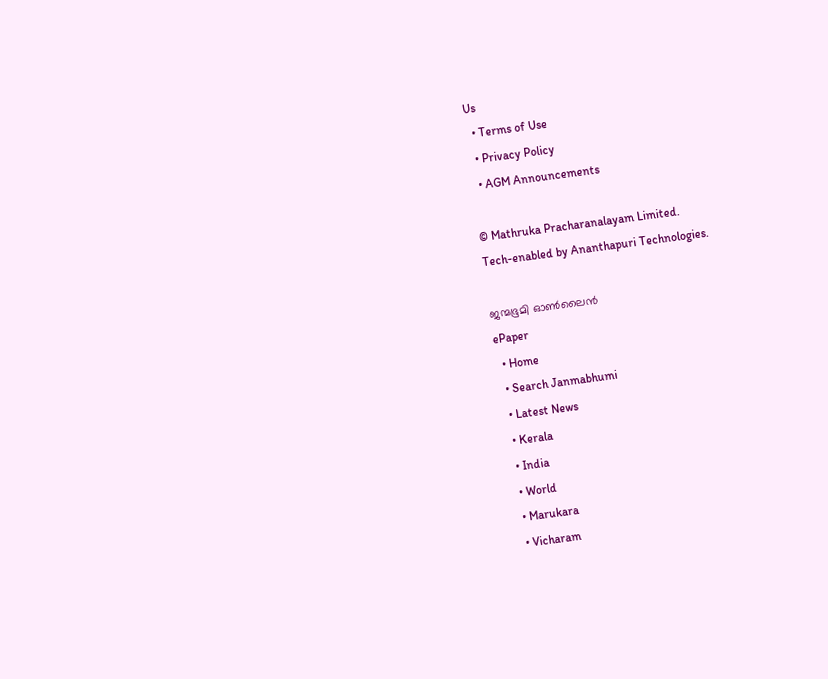Us
  • Terms of Use
  • Privacy Policy
  • AGM Announcements

© Mathruka Pracharanalayam Limited.
Tech-enabled by Ananthapuri Technologies.

ജന്മഭൂമി ഓണ്‍ലൈന്‍
ePaper
  • Home
  • Search Janmabhumi
  • Latest News
  • Kerala
  • India
  • World
  • Marukara
  • Vicharam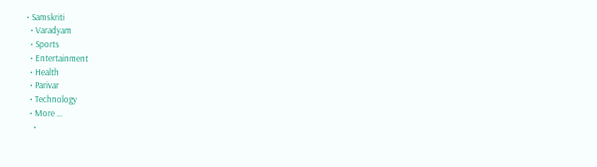• Samskriti
  • Varadyam
  • Sports
  • Entertainment
  • Health
  • Parivar
  • Technology
  • More …
    •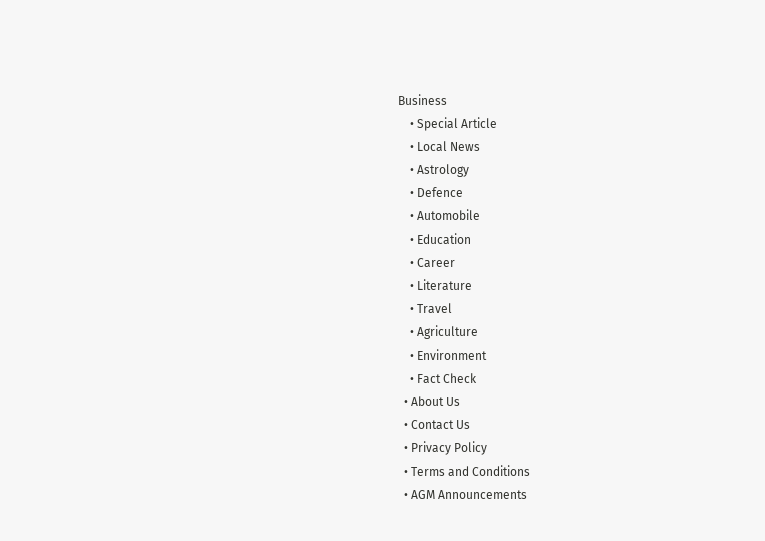Business
    • Special Article
    • Local News
    • Astrology
    • Defence
    • Automobile
    • Education
    • Career
    • Literature
    • Travel
    • Agriculture
    • Environment
    • Fact Check
  • About Us
  • Contact Us
  • Privacy Policy
  • Terms and Conditions
  • AGM Announcements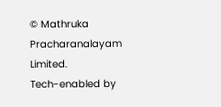© Mathruka Pracharanalayam Limited.
Tech-enabled by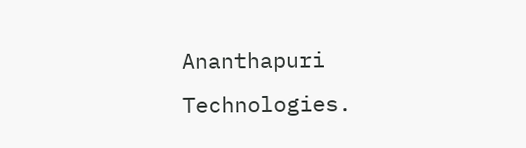Ananthapuri Technologies.